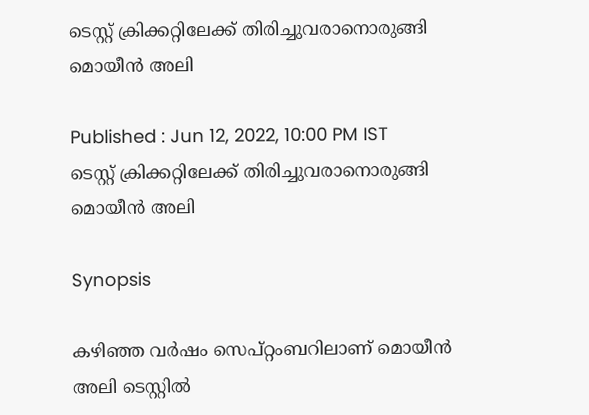ടെസ്റ്റ് ക്രിക്കറ്റിലേക്ക് തിരിച്ചുവരാനൊരുങ്ങി മൊയീന്‍ അലി

Published : Jun 12, 2022, 10:00 PM IST
ടെസ്റ്റ് ക്രിക്കറ്റിലേക്ക് തിരിച്ചുവരാനൊരുങ്ങി മൊയീന്‍ അലി

Synopsis

കഴിഞ്ഞ വര്‍ഷം സെപ്റ്റംബറിലാണ് മൊയീന്‍ അലി ടെസ്റ്റില്‍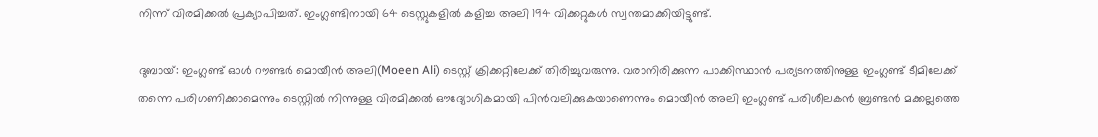നിന്ന് വിരമിക്കല്‍ പ്രക്യാപിച്ചത്. ഇംഗ്ലണ്ടിനായി 64 ടെസ്റ്റുകളില്‍ കളിച്ച അലി 194 വിക്കറ്റുകള്‍ സ്വന്തമാക്കിയിട്ടുണ്ട്.

ദുബായ്: ഇംഗ്ലണ്ട് ഓള്‍ റൗണ്ടര്‍ മൊയീന്‍ അലി(Moeen Ali) ടെസ്റ്റ് ക്രിക്കറ്റിലേക്ക് തിരിച്ചുവരുന്നു. വരാനിരിക്കുന്ന പാക്കിസ്ഥാന്‍ പര്യടനത്തിനുള്ള ഇംഗ്ലണ്ട് ടീമിലേക്ക് തന്നെ പരിഗണിക്കാമെന്നും ടെസ്റ്റില്‍ നിന്നുള്ള വിരമിക്കല്‍ ഔദ്യോഗികമായി പിന്‍വലിക്കുകയാണെന്നും മൊയീന്‍ അലി ഇംഗ്ലണ്ട് പരിശീലകന്‍ ബ്രണ്ടന്‍ മക്കല്ലത്തെ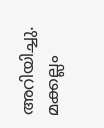അറിയിച്ചു. മക്കല്ലം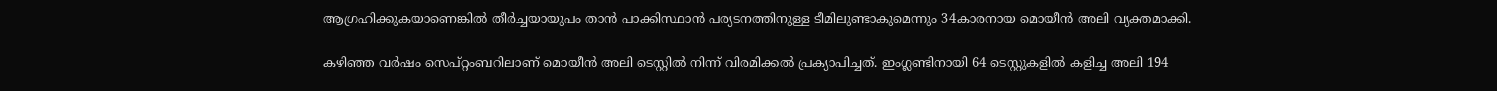ആഗ്രഹിക്കുകയാണെങ്കില്‍ തീര്‍ച്ചയായുപം താന്‍ പാക്കിസ്ഥാന്‍ പര്യടനത്തിനുള്ള ടീമിലുണ്ടാകുമെന്നും 34കാരനായ മൊയീന്‍ അലി വ്യക്തമാക്കി.

കഴിഞ്ഞ വര്‍ഷം സെപ്റ്റംബറിലാണ് മൊയീന്‍ അലി ടെസ്റ്റില്‍ നിന്ന് വിരമിക്കല്‍ പ്രക്യാപിച്ചത്. ഇംഗ്ലണ്ടിനായി 64 ടെസ്റ്റുകളില്‍ കളിച്ച അലി 194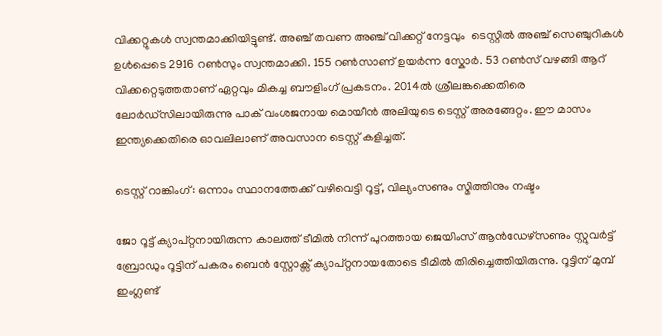വിക്കറ്റുകള്‍ സ്വന്തമാക്കിയിട്ടുണ്ട്. അഞ്ച് തവണ അഞ്ച് വിക്കറ്റ് നേട്ടവും  ടെസ്റ്റില്‍ അഞ്ച് സെഞ്ചുറികള്‍ ഉള്‍പ്പെടെ 2916 റണ്‍സും സ്വന്തമാക്കി. 155 റണ്‍സാണ് ഉയര്‍ന്ന സ്കോര്‍. 53 റണ്‍സ് വഴങ്ങി ആറ് വിക്കറ്റെടുത്തതാണ് ഏറ്റവും മികച്ച ബൗളിംഗ് പ്രകടനം. 2014ല്‍ ശ്രീലങ്കക്കെതിരെ ലോര്‍ഡ്സിലായിരുന്നു പാക് വംശജനായ മൊയീന്‍ അലിയുടെ ടെസ്റ്റ് അരങ്ങേറ്റം. ഈ മാസം ഇന്ത്യക്കെതിരെ ഓവലിലാണ് അവസാന ടെസ്റ്റ് കളിച്ചത്.

ടെസ്റ്റ് റാങ്കിംഗ്: ഒന്നാം സ്ഥാനത്തേക്ക് വഴിവെട്ടി റൂട്ട്, വില്യംസണും സ്മിത്തിനും നഷ്ടം

ജോ റൂട്ട് ക്യാപ്റ്റനായിരുന്ന കാലത്ത് ടീമില്‍ നിന്ന് പുറത്തായ ജെയിംസ് ആന്‍ഡേഴ്സണും സ്റ്റുവര്‍ട്ട് ബ്രോഡും റൂട്ടിന് പകരം ബെന്‍ സ്റ്റോക്സ് ക്യാപ്റ്റനായതോടെ ടീമില്‍ തിരിച്ചെത്തിയിരുന്നു. റൂട്ടിന് മുമ്പ് ഇംഗ്ലണ്ട്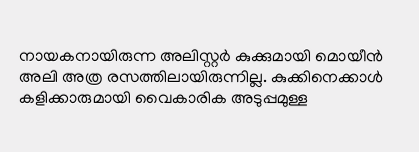നായകനായിരുന്ന അലിസ്റ്റര്‍ കുക്കുമായി മൊയീന്‍ അലി അത്ര രസത്തിലായിരുന്നില്ല. കുക്കിനെക്കാള്‍ കളിക്കാരുമായി വൈകാരിക അടുപ്പമുള്ള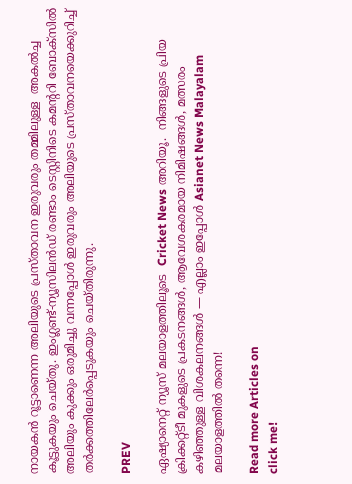നായകന്‍ റൂട്ടാണെന്ന അലിയുടെ പ്രസ്താവന ഇരുവരും തമ്മിലുള്ള  അകല്‍ച്ച കൂട്ടുകയും ചെയ്തു. ഇംഗ്ലണ്ട്-ന്യൂസിലന്‍ഡ് രണ്ടാം ടെസ്റ്റിനിടെ കമന്‍ററി ബോക്സില്‍ അലിയും കുക്കും ഒരുമിച്ചു വന്നപ്പോള്‍ ഇരുവരും അലിയുടെ പ്രസ്താവനയെക്കുറിച്ച് തര്‍ക്കത്തിലേര്‍പ്പെടുകയും ചെയ്തിരുന്നു.

PREV

ഏഷ്യാനെറ്റ് ന്യൂസ് മലയാളത്തിലൂടെ  Cricket News അറിയൂ.  നിങ്ങളുടെ പ്രിയ ക്രിക്കറ്റ്ടീ മുകളുടെ പ്രകടനങ്ങൾ, ആവേശകരമായ നിമിഷങ്ങൾ, മത്സരം കഴിഞ്ഞുള്ള വിശകലനങ്ങൾ — എല്ലാം ഇപ്പോൾ Asianet News Malayalam മലയാളത്തിൽ തന്നെ!

Read more Articles on
click me!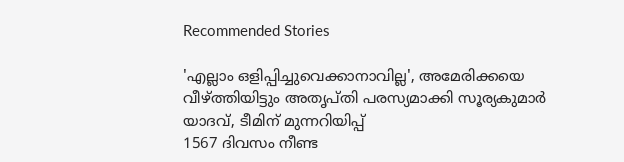Recommended Stories

'എല്ലാം ഒളിപ്പിച്ചുവെക്കാനാവില്ല', അമേരിക്കയെ വീഴ്ത്തിയിട്ടും അതൃപ്തി പരസ്യമാക്കി സൂര്യകുമാര്‍ യാദവ്, ടീമിന് മുന്നറിയിപ്പ്
1567 ദിവസം നീണ്ട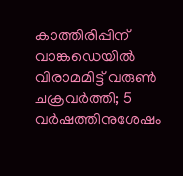കാത്തിരിപ്പിന് വാങ്കഡെയില്‍ വിരാമമിട്ട് വരുണ്‍ ചക്രവര്‍ത്തി; 5 വർഷത്തിനുശേഷം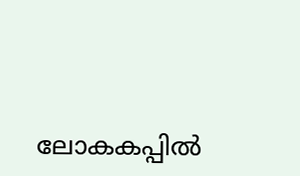ലോകകപ്പിൽ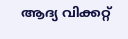ആദ്യ വിക്കറ്റ്